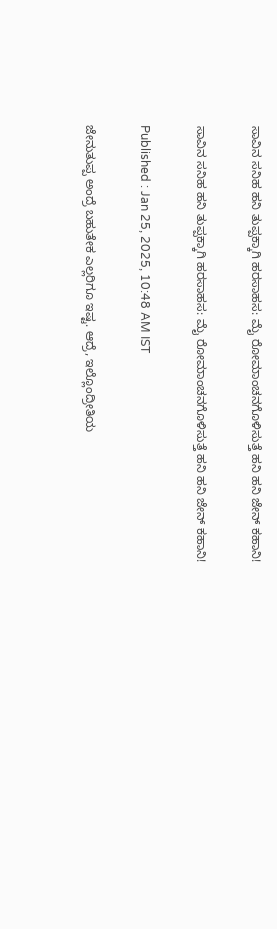ಸಾವಿನ ಸನಿಹ ಹನಿ ತುಪ್ಪಕ್ಕಾಗಿ ಹರಸಾಹಸ: ಮೈ ರೋಮಾಂಚನಗೊಳಿಸುತ್ತೆ ಹನಿ ಹನಿ ಜೇನ್ ಕಹಾನಿ!

ಸಾವಿನ ಸನಿಹ ಹನಿ ತುಪ್ಪಕ್ಕಾಗಿ ಹರಸಾಹಸ: ಮೈ ರೋಮಾಂಚನಗೊಳಿಸುತ್ತೆ ಹನಿ ಹನಿ ಜೇನ್ ಕಹಾನಿ!

Published : Jan 25, 2025, 10:48 AM IST

ಜೇನುತುಪ್ಪ ಅಂದ್ರೆ ಬಹುತೇಕ ಎಲ್ಲರಿಗೂ ಇಷ್ಟ. ಆದ್ರೆ, ಇಲ್ಲೊಂದ್ರೀತಿಯ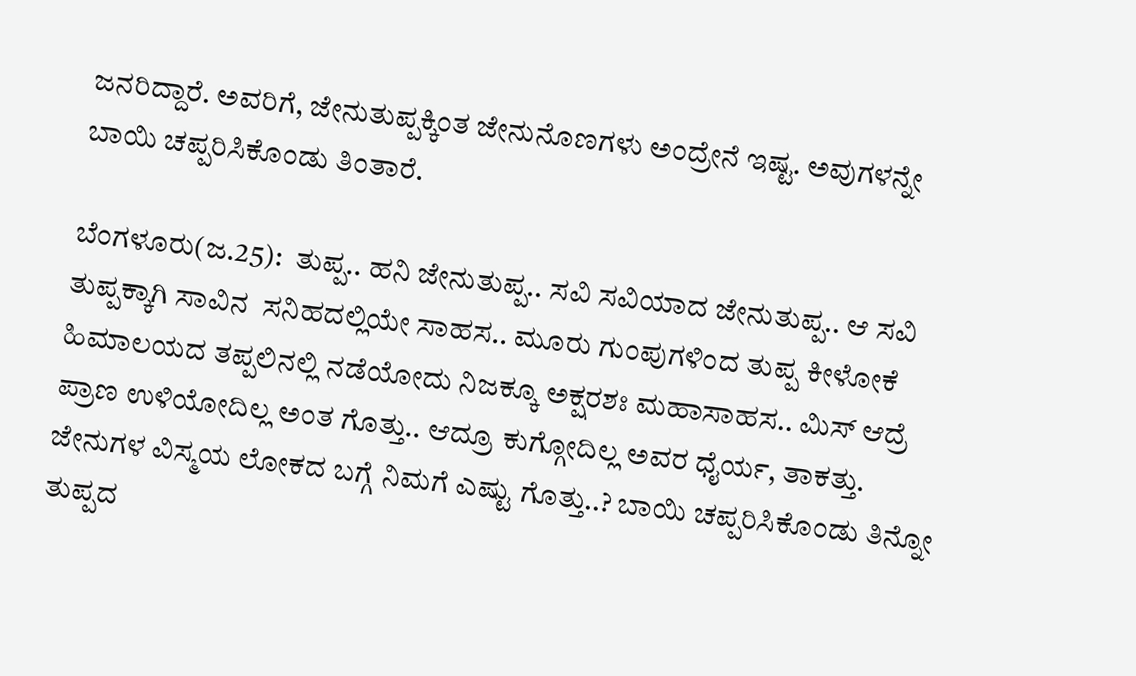ಜನರಿದ್ದಾರೆ. ಅವರಿಗೆ, ಜೇನುತುಪ್ಪಕ್ಕಿಂತ ಜೇನುನೊಣಗಳು ಅಂದ್ರೇನೆ ಇಷ್ಟ. ಅವುಗಳನ್ನೇ ಬಾಯಿ ಚಪ್ಪರಿಸಿಕೊಂಡು ತಿಂತಾರೆ.

ಬೆಂಗಳೂರು(ಜ.25):  ತುಪ್ಪ.. ಹನಿ ಜೇನುತುಪ್ಪ.. ಸವಿ ಸವಿಯಾದ ಜೇನುತುಪ್ಪ.. ಆ ಸವಿ ತುಪ್ಪಕ್ಕಾಗಿ ಸಾವಿನ  ಸನಿಹದಲ್ಲಿಯೇ ಸಾಹಸ.. ಮೂರು ಗುಂಪುಗಳಿಂದ ತುಪ್ಪ ಕೀಳೋಕೆ ಹಿಮಾಲಯದ ತಪ್ಪಲಿನಲ್ಲಿ ನಡೆಯೋದು ನಿಜಕ್ಕೂ ಅಕ್ಷರಶಃ ಮಹಾಸಾಹಸ.. ಮಿಸ್ ಆದ್ರೆ ಪ್ರಾಣ ಉಳಿಯೋದಿಲ್ಲ ಅಂತ ಗೊತ್ತು.. ಆದ್ರೂ ಕುಗ್ಗೋದಿಲ್ಲ ಅವರ ಧೈರ್ಯ, ತಾಕತ್ತು. ಜೇನುಗಳ ವಿಸ್ಮಯ ಲೋಕದ ಬಗ್ಗೆ ನಿಮಗೆ ಎಷ್ಟು ಗೊತ್ತು..? ಬಾಯಿ ಚಪ್ಪರಿಸಿಕೊಂಡು ತಿನ್ನೋ ತುಪ್ಪದ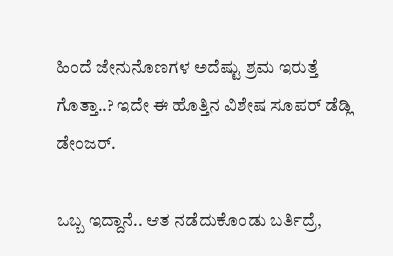ಹಿಂದೆ ಜೇನುನೊಣಗಳ ಅದೆಷ್ಟು ಶ್ರಮ ಇರುತ್ತೆ ಗೊತ್ತಾ..? ಇದೇ ಈ ಹೊತ್ತಿನ ವಿಶೇಷ ಸೂಪರ್ ಡೆಡ್ಲಿ ಡೇಂಜರ್.

ಒಬ್ಬ ಇದ್ದಾನೆ.. ಆತ ನಡೆದುಕೊಂಡು ಬರ್ತಿದ್ರೆ,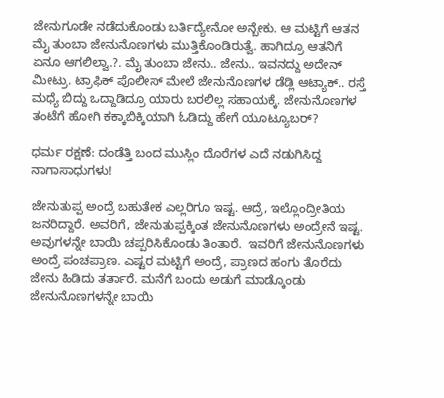ಜೇನುಗೂಡೇ ನಡೆದುಕೊಂಡು ಬರ್ತಿದ್ಯೇನೋ ಅನ್ಬೇಕು. ಆ ಮಟ್ಟಿಗೆ ಆತನ ಮೈ ತುಂಬಾ ಜೇನುನೊಣಗಳು ಮುತ್ತಿಕೊಂಡಿರುತ್ವೆ. ಹಾಗಿದ್ರೂ ಆತನಿಗೆ ಏನೂ ಆಗಲಿಲ್ವಾ.?. ಮೈ ತುಂಬಾ ಜೇನು.. ಜೇನು.. ಇವನದ್ದು ಅದೇನ್ ಮೀಟ್ರು. ಟ್ರಾಫಿಕ್ ಪೊಲೀಸ್ ಮೇಲೆ ಜೇನುನೊಣಗಳ ಡೆಡ್ಲಿ ಆಟ್ಯಾಕ್.. ರಸ್ತೆ ಮಧ್ಯೆ ಬಿದ್ದು ಒದ್ದಾಡಿದ್ರೂ ಯಾರು ಬರಲಿಲ್ಲ ಸಹಾಯಕ್ಕೆ. ಜೇನುನೊಣಗಳ ತಂಟೆಗೆ ಹೋಗಿ ಕಕ್ಕಾಬಿಕ್ಕಿಯಾಗಿ ಓಡಿದ್ದು ಹೇಗೆ ಯೂಟ್ಯೂಬರ್?

ಧರ್ಮ ರಕ್ಷಣೆ: ದಂಡೆತ್ತಿ ಬಂದ ಮುಸ್ಲಿಂ ದೊರೆಗಳ ಎದೆ ನಡುಗಿಸಿದ್ದ ನಾಗಾಸಾಧುಗಳು!

ಜೇನುತುಪ್ಪ ಅಂದ್ರೆ ಬಹುತೇಕ ಎಲ್ಲರಿಗೂ ಇಷ್ಟ. ಆದ್ರೆ, ಇಲ್ಲೊಂದ್ರೀತಿಯ ಜನರಿದ್ದಾರೆ. ಅವರಿಗೆ, ಜೇನುತುಪ್ಪಕ್ಕಿಂತ ಜೇನುನೊಣಗಳು ಅಂದ್ರೇನೆ ಇಷ್ಟ. ಅವುಗಳನ್ನೇ ಬಾಯಿ ಚಪ್ಪರಿಸಿಕೊಂಡು ತಿಂತಾರೆ.  ಇವರಿಗೆ ಜೇನುನೊಣಗಳು ಅಂದ್ರೆ ಪಂಚಪ್ರಾಣ. ಎಷ್ಟರ ಮಟ್ಟಿಗೆ ಅಂದ್ರೆ, ಪ್ರಾಣದ ಹಂಗು ತೊರೆದು ಜೇನು ಹಿಡಿದು ತರ್ತಾರೆ. ಮನೆಗೆ ಬಂದು ಅಡುಗೆ ಮಾಡ್ಕೊಂಡು ಜೇನುನೊಣಗಳನ್ನೇ ಬಾಯಿ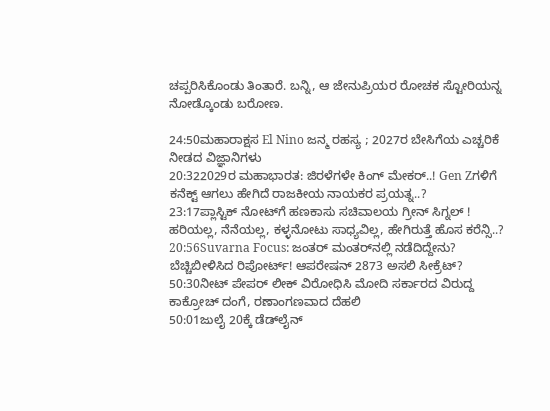ಚಪ್ಪರಿಸಿಕೊಂಡು ತಿಂತಾರೆ. ಬನ್ನಿ, ಆ ಜೇನುಪ್ರಿಯರ ರೋಚಕ ಸ್ಟೋರಿಯನ್ನ ನೋಡ್ಕೊಂಡು ಬರೋಣ.

24:50ಮಹಾರಾಕ್ಷಸ El Nino ಜನ್ಮ ರಹಸ್ಯ ; 2027ರ ಬೇಸಿಗೆಯ ಎಚ್ಚರಿಕೆ ನೀಡದ ವಿಜ್ಞಾನಿಗಳು
20:322029ರ ಮಹಾಭಾರತ: ಜಿರಳೆಗಳೇ ಕಿಂಗ್ ಮೇಕರ್..! Gen Zಗಳಿಗೆ ಕನೆಕ್ಟ್ ಆಗಲು ಹೇಗಿದೆ ರಾಜಕೀಯ ನಾಯಕರ ಪ್ರಯತ್ನ..?
23:17ಪ್ಲಾಸ್ಟಿಕ್ ನೋಟ್‌ಗೆ ಹಣಕಾಸು ಸಚಿವಾಲಯ ಗ್ರೀನ್ ಸಿಗ್ನಲ್ ! ಹರಿಯಲ್ಲ, ನೆನೆಯಲ್ಲ, ಕಳ್ಳನೋಟು ಸಾಧ್ಯವಿಲ್ಲ, ಹೇಗಿರುತ್ತೆ ಹೊಸ ಕರೆನ್ಸಿ..?
20:56Suvarna Focus: ಜಂತರ್ ಮಂತರ್‌ನಲ್ಲಿ ನಡೆದಿದ್ದೇನು? ಬೆಚ್ಚಿಬೀಳಿಸಿದ ರಿಪೋರ್ಟ್! ಆಪರೇಷನ್ 2873 ಅಸಲಿ ಸೀಕ್ರೆಟ್?
50:30ನೀಟ್ ಪೇಪರ್ ಲೀಕ್ ವಿರೋಧಿಸಿ ಮೋದಿ ಸರ್ಕಾರದ ವಿರುದ್ದ ಕಾಕ್ರೋಚ್ ದಂಗೆ, ರಣಾಂಗಣವಾದ ದೆಹಲಿ
50:01ಜುಲೈ 20ಕ್ಕೆ ಡೆಡ್‌ಲೈನ್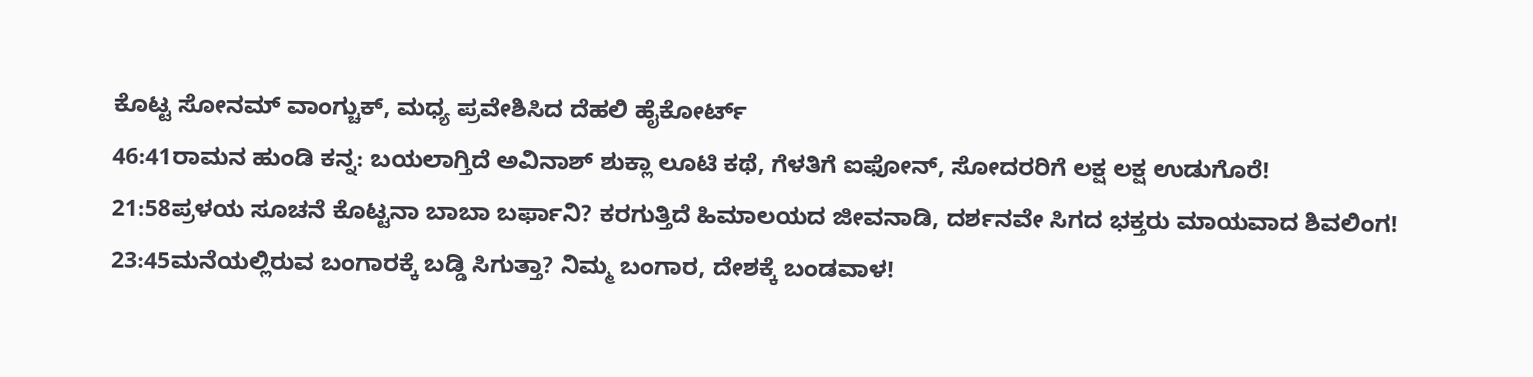ಕೊಟ್ಟ ಸೋನಮ್ ವಾಂಗ್ಚುಕ್, ಮಧ್ಯ ಪ್ರವೇಶಿಸಿದ ದೆಹಲಿ ಹೈಕೋರ್ಟ್
46:41ರಾಮನ ಹುಂಡಿ ಕನ್ನ: ಬಯಲಾಗ್ತಿದೆ ಅವಿನಾಶ್ ಶುಕ್ಲಾ ಲೂಟಿ ಕಥೆ, ಗೆಳತಿಗೆ ಐಫೋನ್, ಸೋದರರಿಗೆ ಲಕ್ಷ ಲಕ್ಷ ಉಡುಗೊರೆ!
21:58ಪ್ರಳಯ ಸೂಚನೆ ಕೊಟ್ಟನಾ ಬಾಬಾ ಬರ್ಫಾನಿ? ಕರಗುತ್ತಿದೆ ಹಿಮಾಲಯದ ಜೀವನಾಡಿ, ದರ್ಶನವೇ ಸಿಗದ ಭಕ್ತರು ಮಾಯವಾದ ಶಿವಲಿಂಗ!
23:45ಮನೆಯಲ್ಲಿರುವ ಬಂಗಾರಕ್ಕೆ ಬಡ್ಡಿ ಸಿಗುತ್ತಾ? ನಿಮ್ಮ ಬಂಗಾರ, ದೇಶಕ್ಕೆ ಬಂಡವಾಳ!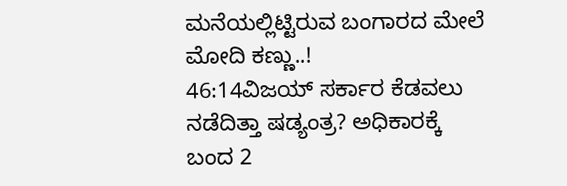ಮನೆಯಲ್ಲಿಟ್ಟಿರುವ ಬಂಗಾರದ ಮೇಲೆ ಮೋದಿ ಕಣ್ಣು..!
46:14ವಿಜಯ್ ಸರ್ಕಾರ ಕೆಡವಲು ನಡೆದಿತ್ತಾ ಷಡ್ಯಂತ್ರ? ಅಧಿಕಾರಕ್ಕೆ ಬಂದ 2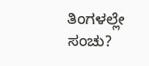ತಿಂಗಳಲ್ಲೇ ಸಂಚು?